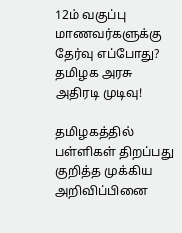12ம் வகுப்பு மாணவர்களுக்கு தேர்வு எப்போது? தமிழக அரசு அதிரடி முடிவு!

தமிழகத்தில் பள்ளிகள் திறப்பது குறித்த முக்கிய அறிவிப்பினை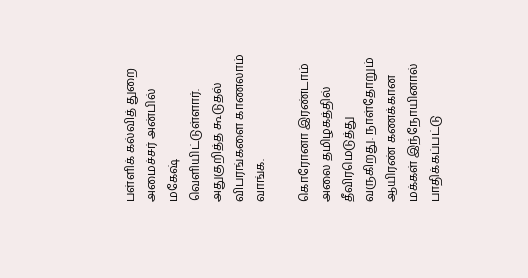பள்ளிக் கல்வித் துறை அமைச்சர் அன்பில் மகேஷ் வெளியிட்டுள்ளார். அதுகுறித்த கூடுதல் விபரங்களை காணலாம் வாங்க.

கொரோனா இரண்டாம் அலை தமிழகத்தில் தீவிரமெடுத்து வருகிறது. நாள்தோறும் ஆயிரண் கணக்கான மக்கள் இந்நோயினால் பாதிக்கப்பட்டு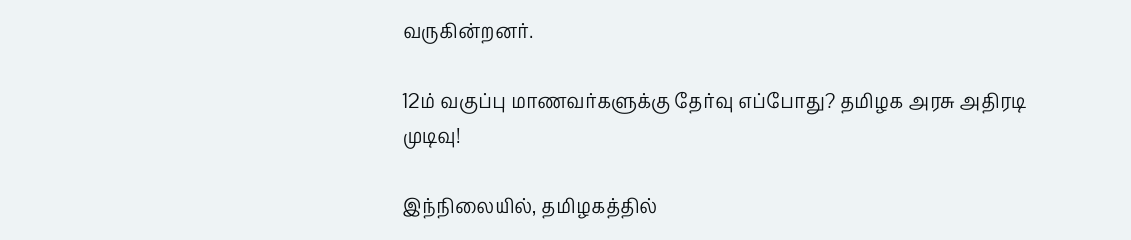வருகின்றனர்.

12ம் வகுப்பு மாணவர்களுக்கு தேர்வு எப்போது? தமிழக அரசு அதிரடி முடிவு!

இந்நிலையில், தமிழகத்தில்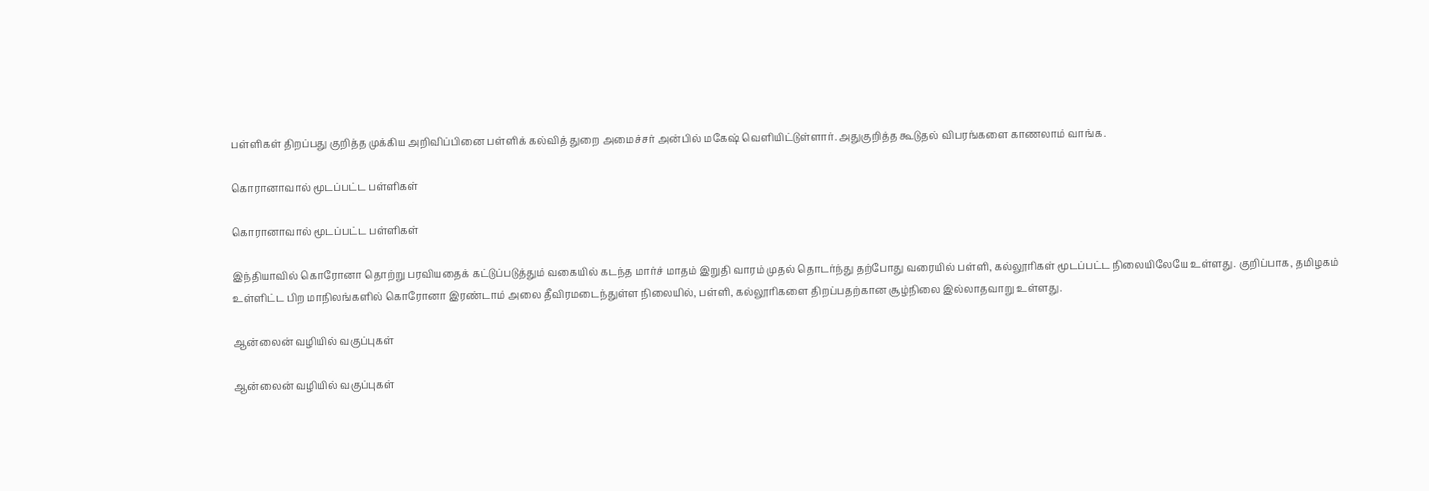பள்ளிகள் திறப்பது குறித்த முக்கிய அறிவிப்பினை பள்ளிக் கல்வித் துறை அமைச்சர் அன்பில் மகேஷ் வெளியிட்டுள்ளார். அதுகுறித்த கூடுதல் விபரங்களை காணலாம் வாங்க.

கொரானாவால் மூடப்பட்ட பள்ளிகள்

கொரானாவால் மூடப்பட்ட பள்ளிகள்

இந்தியாவில் கொரோனா தொற்று பரவியதைக் கட்டுப்படுத்தும் வகையில் கடந்த மார்ச் மாதம் இறுதி வாரம் முதல் தொடர்ந்து தற்போது வரையில் பள்ளி, கல்லூரிகள் மூடப்பட்ட நிலையிலேயே உள்ளது. குறிப்பாக, தமிழகம் உள்ளிட்ட பிற மாநிலங்களில் கொரோனா இரண்டாம் அலை தீவிரமடைந்துள்ள நிலையில், பள்ளி, கல்லூரிகளை திறப்பதற்கான சூழ்நிலை இல்லாதவாறு உள்ளது.

ஆன்லைன் வழியில் வகுப்புகள்

ஆன்லைன் வழியில் வகுப்புகள்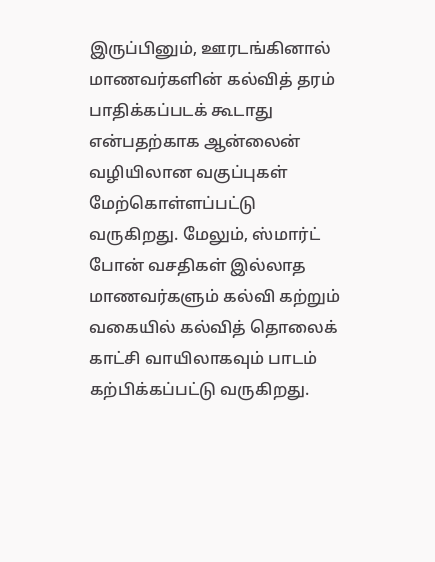இருப்பினும், ஊரடங்கினால் மாணவர்களின் கல்வித் தரம் பாதிக்கப்படக் கூடாது என்பதற்காக ஆன்லைன் வழியிலான வகுப்புகள் மேற்கொள்ளப்பட்டு வருகிறது. மேலும், ஸ்மார்ட் போன் வசதிகள் இல்லாத மாணவர்களும் கல்வி கற்றும் வகையில் கல்வித் தொலைக் காட்சி வாயிலாகவும் பாடம் கற்பிக்கப்பட்டு வருகிறது.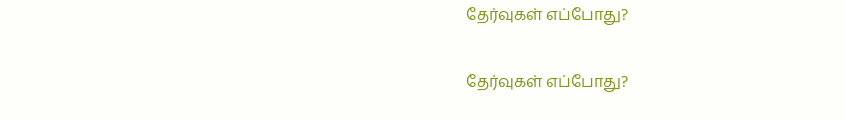தேர்வுகள் எப்போது?

தேர்வுகள் எப்போது?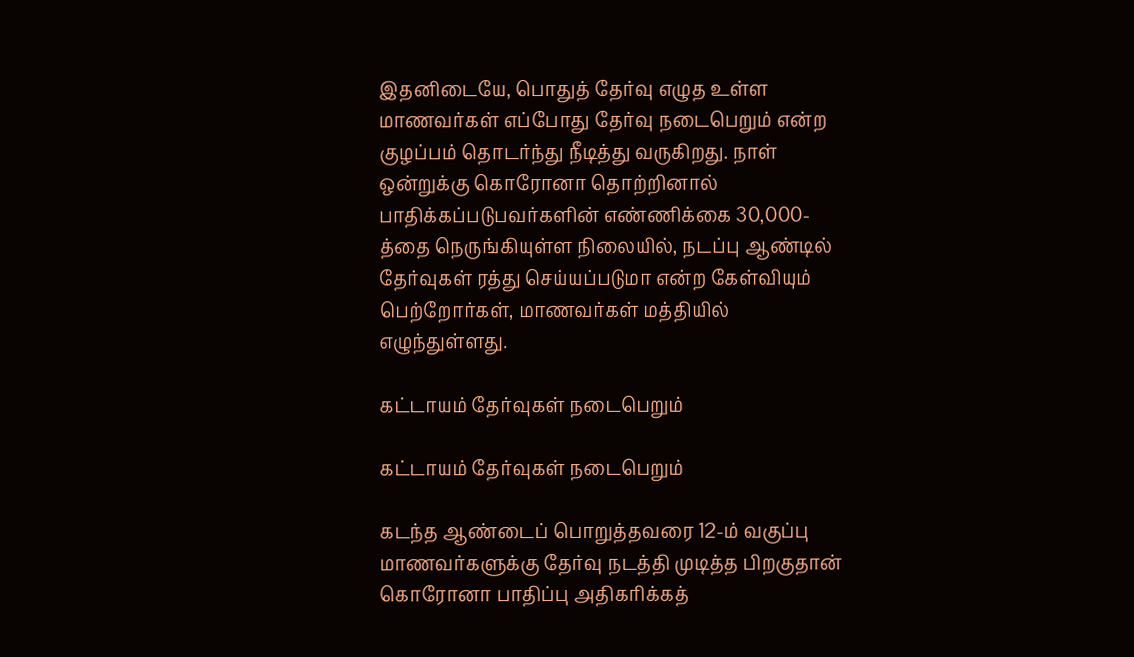இதனிடையே, பொதுத் தேர்வு எழுத உள்ள மாணவர்கள் எப்போது தேர்வு நடைபெறும் என்ற குழப்பம் தொடர்ந்து நீடித்து வருகிறது. நாள் ஒன்றுக்கு கொரோனா தொற்றினால் பாதிக்கப்படுபவர்களின் எண்ணிக்கை 30,000-த்தை நெருங்கியுள்ள நிலையில், நடப்பு ஆண்டில் தேர்வுகள் ரத்து செய்யப்படுமா என்ற கேள்வியும் பெற்றோர்கள், மாணவர்கள் மத்தியில் எழுந்துள்ளது.

கட்டாயம் தேர்வுகள் நடைபெறும்

கட்டாயம் தேர்வுகள் நடைபெறும்

கடந்த ஆண்டைப் பொறுத்தவரை 12-ம் வகுப்பு மாணவர்களுக்கு தேர்வு நடத்தி முடித்த பிறகுதான் கொரோனா பாதிப்பு அதிகரிக்கத்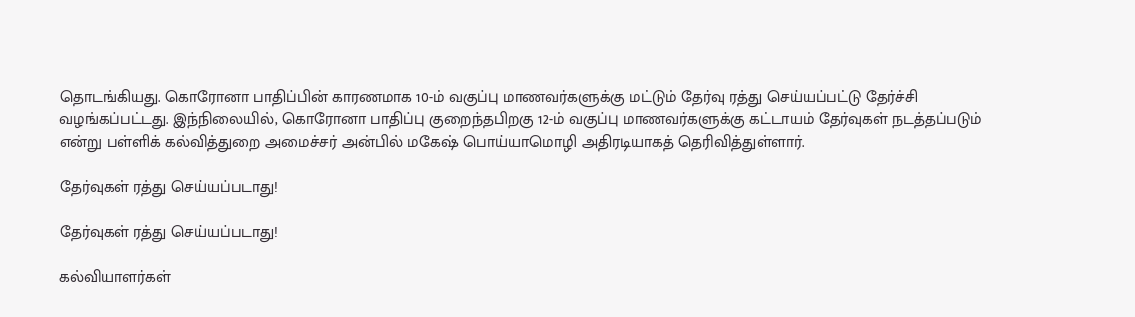தொடங்கியது. கொரோனா பாதிப்பின் காரணமாக 10-ம் வகுப்பு மாணவர்களுக்கு மட்டும் தேர்வு ரத்து செய்யப்பட்டு தேர்ச்சி வழங்கப்பட்டது. இந்நிலையில், கொரோனா பாதிப்பு குறைந்தபிறகு 12-ம் வகுப்பு மாணவர்களுக்கு கட்டாயம் தேர்வுகள் நடத்தப்படும் என்று பள்ளிக் கல்வித்துறை அமைச்சர் அன்பில் மகேஷ் பொய்யாமொழி அதிரடியாகத் தெரிவித்துள்ளார்.

தேர்வுகள் ரத்து செய்யப்படாது!

தேர்வுகள் ரத்து செய்யப்படாது!

கல்வியாளர்கள்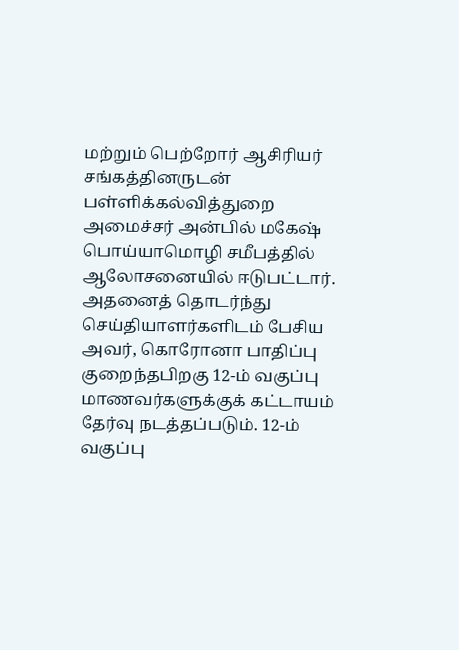மற்றும் பெற்றோர் ஆசிரியர் சங்கத்தினருடன் பள்ளிக்கல்வித்துறை அமைச்சர் அன்பில் மகேஷ் பொய்யாமொழி சமீபத்தில் ஆலோசனையில் ஈடுபட்டார். அதனைத் தொடர்ந்து செய்தியாளர்களிடம் பேசிய அவர், கொரோனா பாதிப்பு குறைந்தபிறகு 12-ம் வகுப்பு மாணவர்களுக்குக் கட்டாயம் தேர்வு நடத்தப்படும். 12-ம் வகுப்பு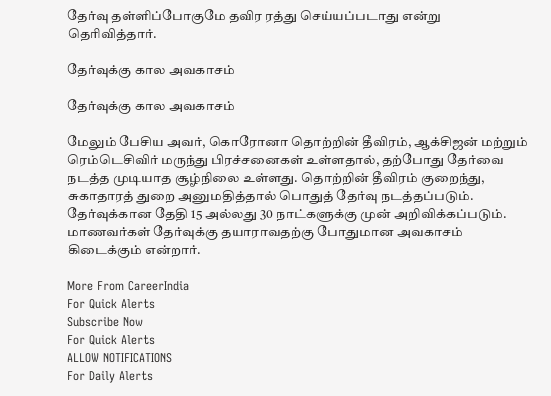தேர்வு தள்ளிப்போகுமே தவிர ரத்து செய்யப்படாது என்று தெரிவித்தார்.

தேர்வுக்கு கால அவகாசம்

தேர்வுக்கு கால அவகாசம்

மேலும் பேசிய அவர், கொரோனா தொற்றின் தீவிரம், ஆக்சிஜன் மற்றும் ரெம்டெசிவிர் மருந்து பிரச்சனைகள் உள்ளதால், தற்போது தேர்வை நடத்த முடியாத சூழ்நிலை உள்ளது. தொற்றின் தீவிரம் குறைந்து, சுகாதாரத் துறை அனுமதித்தால் பொதுத் தேர்வு நடத்தப்படும். தேர்வுக்கான தேதி 15 அல்லது 30 நாட்களுக்கு முன் அறிவிக்கப்படும். மாணவர்கள் தேர்வுக்கு தயாராவதற்கு போதுமான அவகாசம் கிடைக்கும் என்றார்.

More From CareerIndia
For Quick Alerts
Subscribe Now
For Quick Alerts
ALLOW NOTIFICATIONS
For Daily Alerts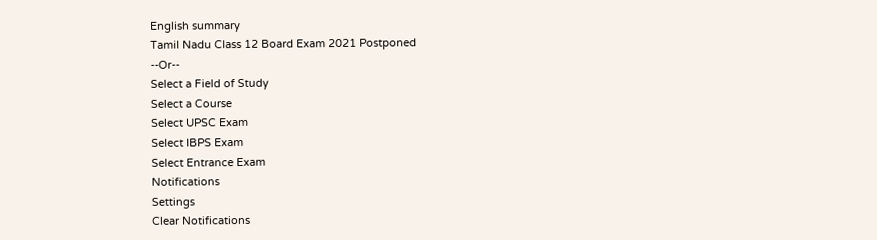English summary
Tamil Nadu Class 12 Board Exam 2021 Postponed
--Or--
Select a Field of Study
Select a Course
Select UPSC Exam
Select IBPS Exam
Select Entrance Exam
Notifications
Settings
Clear Notifications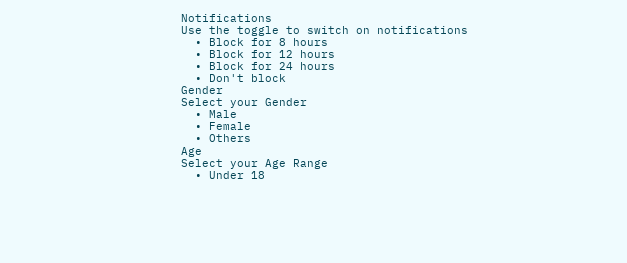Notifications
Use the toggle to switch on notifications
  • Block for 8 hours
  • Block for 12 hours
  • Block for 24 hours
  • Don't block
Gender
Select your Gender
  • Male
  • Female
  • Others
Age
Select your Age Range
  • Under 18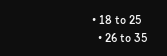• 18 to 25
  • 26 to 35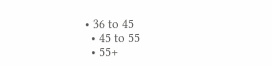• 36 to 45
  • 45 to 55
  • 55+